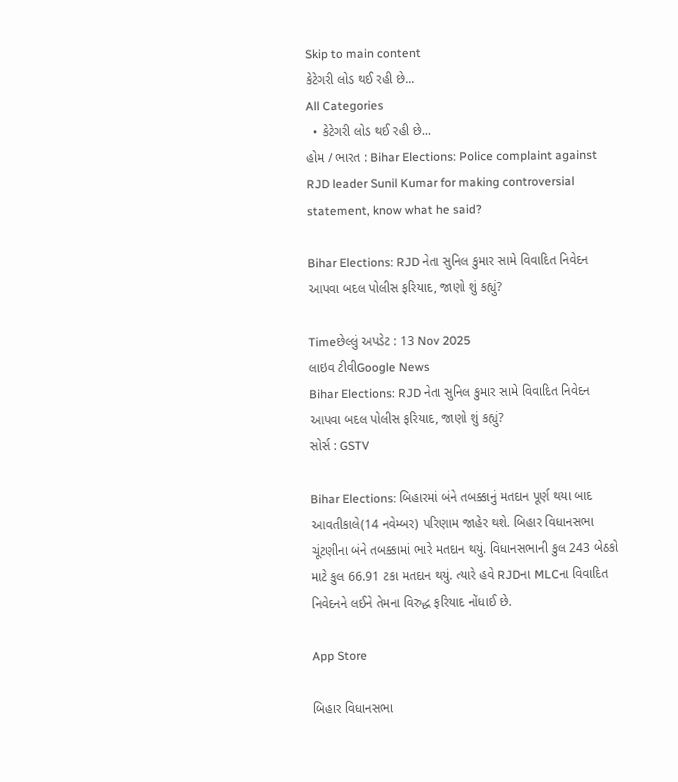Skip to main content
કેટેગરી લોડ થઈ રહી છે...
All Categories
  • કેટેગરી લોડ થઈ રહી છે...
હોમ / ભારત : Bihar Elections: Police complaint against RJD leader Sunil Kumar for making controversial statement, know what he said?

Bihar Elections: RJD નેતા સુનિલ કુમાર સામે વિવાદિત નિવેદન આપવા બદલ પોલીસ ફરિયાદ, જાણો શું કહ્યું?

Timeછેલ્લું અપડેટ : 13 Nov 2025
લાઇવ ટીવીGoogle News
Bihar Elections: RJD નેતા સુનિલ કુમાર સામે વિવાદિત નિવેદન આપવા બદલ પોલીસ ફરિયાદ, જાણો શું કહ્યું?
સોર્સ : GSTV

Bihar Elections: બિહારમાં બંને તબક્કાનું મતદાન પૂર્ણ થયા બાદ આવતીકાલે(14 નવેમ્બર) પરિણામ જાહેર થશે. બિહાર વિધાનસભા ચૂંટણીના બંને તબક્કામાં ભારે મતદાન થયું. વિધાનસભાની કુલ 243 બેઠકો માટે કુલ 66.91 ટકા મતદાન થયું. ત્યારે હવે RJDના MLCના વિવાદિત નિવેદનને લઈને તેમના વિરુદ્ધ ફરિયાદ નોંધાઈ છે.

App Store

બિહાર વિધાનસભા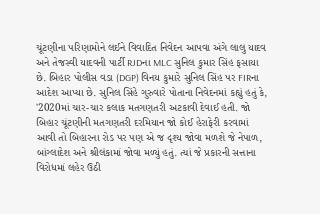ચૂંટણીના પરિણામોને લઈને વિવાદિત નિવેદન આપવા અંગે લાલુ યાદવ અને તેજસ્વી યાદવની પાર્ટી RJDના MLC સુનિલ કુમાર સિંહ ફસાયા છે. બિહાર પોલીસ વડા (DGP) વિનય કુમારે સુનિલ સિંહ પર FIRના આદેશ આપ્યા છે. સુનિલ સિંહે ગુરુવારે પોતાના નિવેદનમાં કહ્યું હતું કે, '2020માં ચાર-ચાર કલાક મતગણતરી અટકાવી દેવાઈ હતી. જો બિહાર ચૂંટણીની મતગણતરી દરમિયાન જો કોઈ હેરાફેરી કરવામાં આવી તો બિહારના રોડ પર પણ એ જ દૃશ્ય જોવા મળશે જે નેપાળ, બાંગ્લાદેશ અને શ્રીલંકામાં જોવા મળ્યું હતું. ત્યાં જે પ્રકારની સત્તાના વિરોધમાં લહેર ઉઠી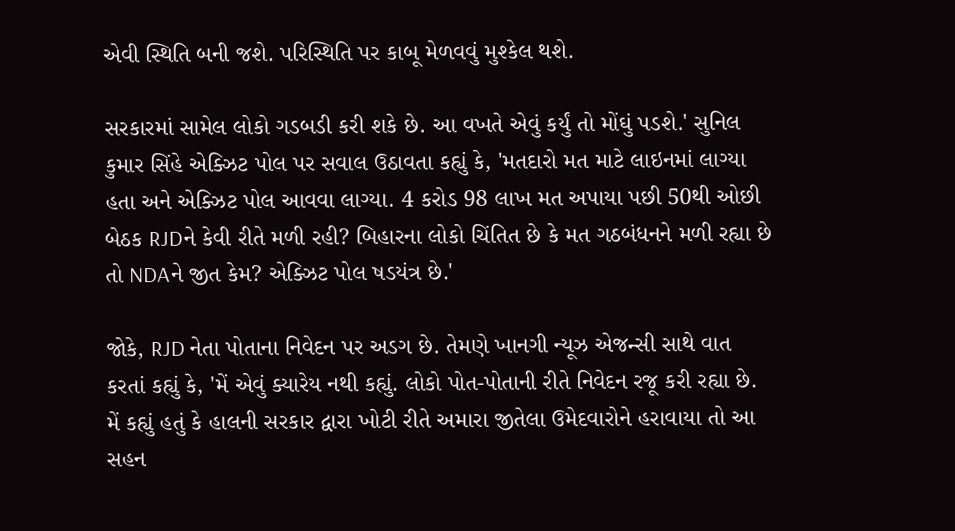એવી સ્થિતિ બની જશે. પરિસ્થિતિ પર કાબૂ મેળવવું મુશ્કેલ થશે.

સરકારમાં સામેલ લોકો ગડબડી કરી શકે છે. આ વખતે એવું કર્યું તો મોંઘું પડશે.' સુનિલ કુમાર સિંહે એક્ઝિટ પોલ પર સવાલ ઉઠાવતા કહ્યું કે, 'મતદારો મત માટે લાઇનમાં લાગ્યા હતા અને એક્ઝિટ પોલ આવવા લાગ્યા. 4 કરોડ 98 લાખ મત અપાયા પછી 50થી ઓછી બેઠક RJDને કેવી રીતે મળી રહી? બિહારના લોકો ચિંતિત છે કે મત ગઠબંધનને મળી રહ્યા છે તો NDAને જીત કેમ? એક્ઝિટ પોલ ષડયંત્ર છે.'

જોકે, RJD નેતા પોતાના નિવેદન પર અડગ છે. તેમણે ખાનગી ન્યૂઝ એજન્સી સાથે વાત કરતાં કહ્યું કે, 'મેં એવું ક્યારેય નથી કહ્યું. લોકો પોત-પોતાની રીતે નિવેદન રજૂ કરી રહ્યા છે. મેં કહ્યું હતું કે હાલની સરકાર દ્વારા ખોટી રીતે અમારા જીતેલા ઉમેદવારોને હરાવાયા તો આ સહન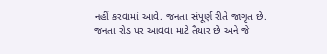નહીં કરવામાં આવે. જનતા સંપૂર્ણ રીતે જાગૃત છે. જનતા રોડ પર આવવા માટે તૈયાર છે અને જે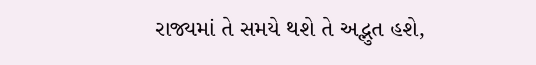રાજ્યમાં તે સમયે થશે તે અદ્ભુત હશે,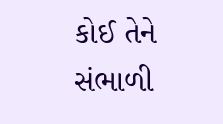કોઈ તેને સંભાળી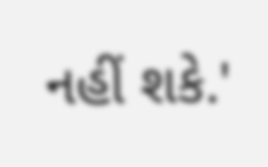નહીં શકે.'